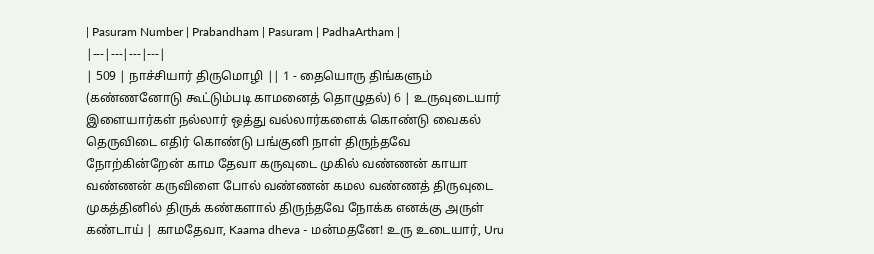| Pasuram Number | Prabandham | Pasuram | PadhaArtham |
|---|---|---|---|
| 509 | நாச்சியார் திருமொழி || 1 - தையொரு திங்களும் (கண்ணனோடு கூட்டும்படி காமனைத் தொழுதல்) 6 | உருவுடையார் இளையார்கள் நல்லார் ஒத்து வல்லார்களைக் கொண்டு வைகல் தெருவிடை எதிர் கொண்டு பங்குனி நாள் திருந்தவே நோற்கின்றேன் காம தேவா கருவுடை முகில் வண்ணன் காயா வண்ணன் கருவிளை போல் வண்ணன் கமல வண்ணத் திருவுடை முகத்தினில் திருக் கண்களால் திருந்தவே நோக்க எனக்கு அருள் கண்டாய் | காமதேவா, Kaama dheva - மன்மதனே! உரு உடையார், Uru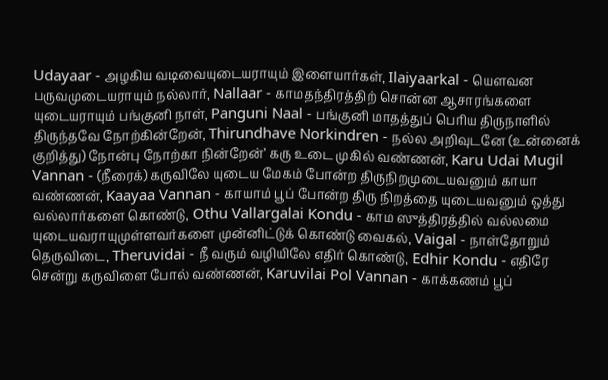Udayaar - அழகிய வடிவையுடையராயும் இளையார்கள், Ilaiyaarkal - யௌவன பருவமுடையராயும் நல்லார், Nallaar - காமதந்திரத்திற் சொன்ன ஆசாரங்களை யுடையராயும் பங்குனி நாள், Panguni Naal - பங்குனி மாதத்துப் பெரிய திருநாளில் திருந்தவே நோற்கின்றேன், Thirundhave Norkindren - நல்ல அறிவுடனே (உன்னைக் குறித்து) நோன்பு நோற்கா நின்றேன்’ கரு உடை முகில் வண்ணன், Karu Udai Mugil Vannan - (நீரைக்) கருவிலே யுடைய மேகம் போன்ற திருநிறமுடையவனும் காயா வண்ணன், Kaayaa Vannan - காயாம் பூப் போன்ற திரு நிறத்தை யுடையவனும் ஒத்து வல்லார்களை கொண்டு, Othu Vallargalai Kondu - காம ஸுத்திரத்தில் வல்லமை யுடையவராயுமுள்ளவர்களை முன்னிட்டுக் கொண்டு வைகல், Vaigal - நாள்தோறும் தெருவிடை, Theruvidai - நீ வரும் வழியிலே எதிர் கொண்டு, Edhir Kondu - எதிரே சென்று கருவிளை போல் வண்ணன், Karuvilai Pol Vannan - காக்கணம் பூப்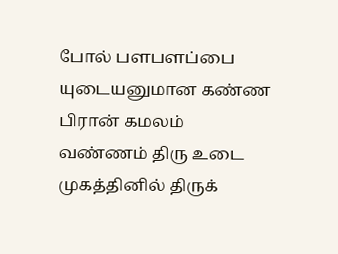போல் பளபளப்பை யுடையனுமான கண்ண பிரான் கமலம் வண்ணம் திரு உடை முகத்தினில் திருக்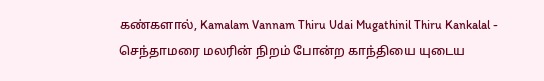கண்களால், Kamalam Vannam Thiru Udai Mugathinil Thiru Kankalal - செந்தாமரை மலரின் நிறம் போன்ற காந்தியை யுடைய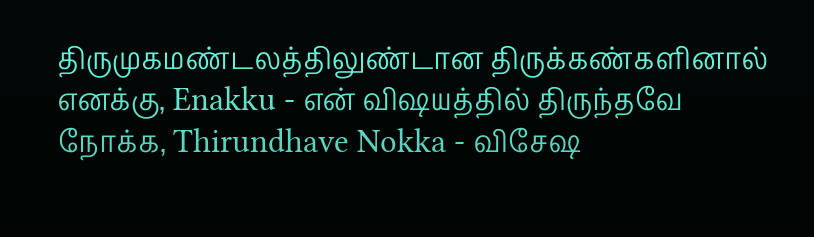திருமுகமண்டலத்திலுண்டான திருக்கண்களினால் எனக்கு, Enakku - என் விஷயத்தில் திருந்தவே நோக்க, Thirundhave Nokka - விசேஷ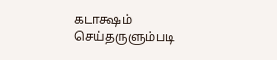கடாக்ஷம் செய்தருளும்படி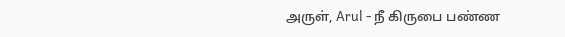அருள், Arul - நீ கிருபை பண்ண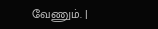வேணும். |